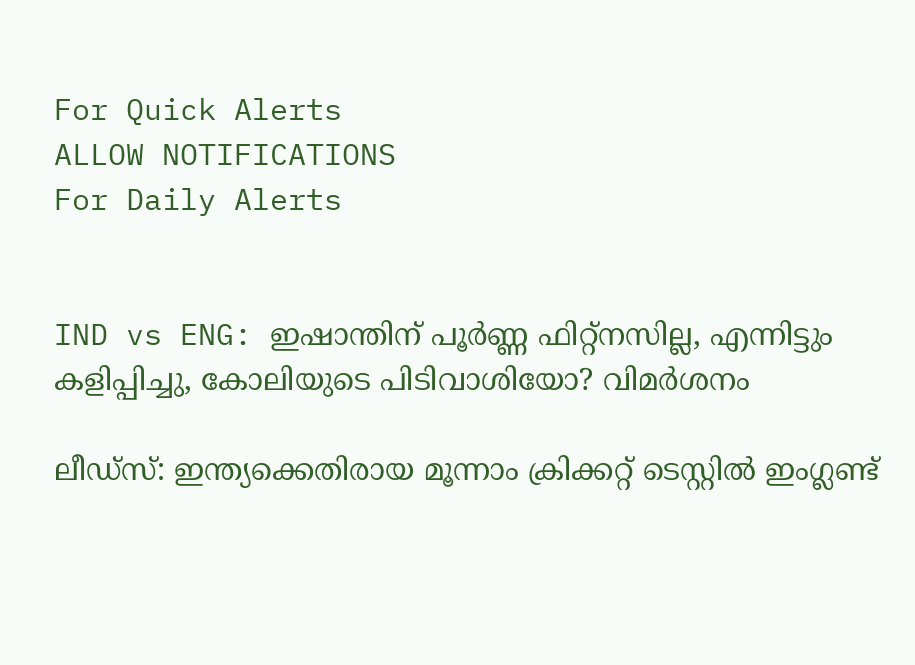For Quick Alerts
ALLOW NOTIFICATIONS
For Daily Alerts


IND vs ENG: ഇഷാന്തിന് പൂര്‍ണ്ണ ഫിറ്റ്‌നസില്ല, എന്നിട്ടും കളിപ്പിച്ചു, കോലിയുടെ പിടിവാശിയോ? വിമര്‍ശനം

ലീഡ്‌സ്: ഇന്ത്യക്കെതിരായ മൂന്നാം ക്രിക്കറ്റ് ടെസ്റ്റില്‍ ഇംഗ്ലണ്ട്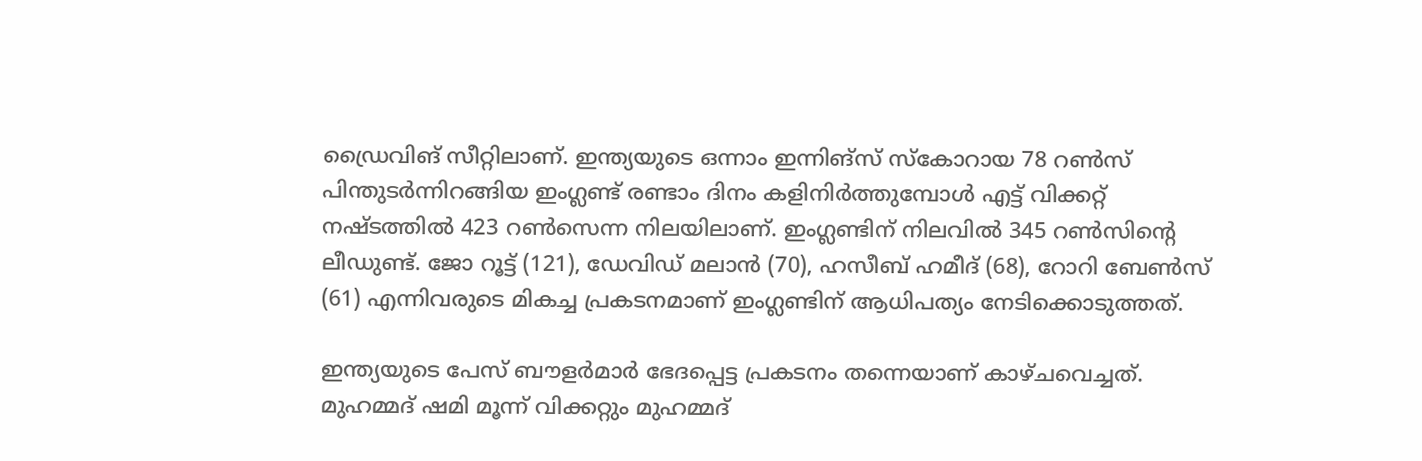ഡ്രൈവിങ് സീറ്റിലാണ്. ഇന്ത്യയുടെ ഒന്നാം ഇന്നിങ്‌സ് സ്‌കോറായ 78 റണ്‍സ് പിന്തുടര്‍ന്നിറങ്ങിയ ഇംഗ്ലണ്ട് രണ്ടാം ദിനം കളിനിര്‍ത്തുമ്പോള്‍ എട്ട് വിക്കറ്റ് നഷ്ടത്തില്‍ 423 റണ്‍സെന്ന നിലയിലാണ്. ഇംഗ്ലണ്ടിന് നിലവില്‍ 345 റണ്‍സിന്റെ ലീഡുണ്ട്. ജോ റൂട്ട് (121), ഡേവിഡ് മലാന്‍ (70), ഹസീബ് ഹമീദ് (68), റോറി ബേണ്‍സ് (61) എന്നിവരുടെ മികച്ച പ്രകടനമാണ് ഇംഗ്ലണ്ടിന് ആധിപത്യം നേടിക്കൊടുത്തത്.

ഇന്ത്യയുടെ പേസ് ബൗളര്‍മാര്‍ ഭേദപ്പെട്ട പ്രകടനം തന്നെയാണ് കാഴ്ചവെച്ചത്. മുഹമ്മദ് ഷമി മൂന്ന് വിക്കറ്റും മുഹമ്മദ്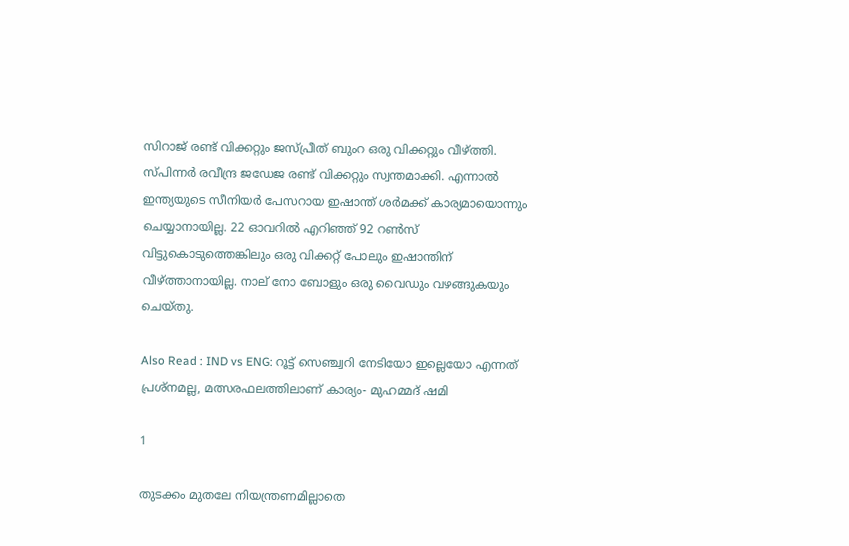സിറാജ് രണ്ട് വിക്കറ്റും ജസ്പ്രീത് ബുംറ ഒരു വിക്കറ്റും വീഴ്ത്തി. സ്പിന്നര്‍ രവീന്ദ്ര ജഡേജ രണ്ട് വിക്കറ്റും സ്വന്തമാക്കി. എന്നാല്‍ ഇന്ത്യയുടെ സീനിയര്‍ പേസറായ ഇഷാന്ത് ശര്‍മക്ക് കാര്യമായൊന്നും ചെയ്യാനായില്ല. 22 ഓവറില്‍ എറിഞ്ഞ് 92 റണ്‍സ് വിട്ടുകൊടുത്തെങ്കിലും ഒരു വിക്കറ്റ് പോലും ഇഷാന്തിന് വീഴ്ത്താനായില്ല. നാല് നോ ബോളും ഒരു വൈഡും വഴങ്ങുകയും ചെയ്തു.

Also Read : IND vs ENG: റൂട്ട് സെഞ്ച്വറി നേടിയോ ഇല്ലെയോ എന്നത് പ്രശ്‌നമല്ല, മത്സരഫലത്തിലാണ് കാര്യം- മുഹമ്മദ് ഷമി

1

തുടക്കം മുതലേ നിയന്ത്രണമില്ലാതെ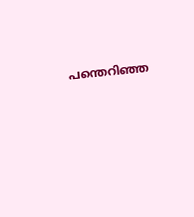പന്തെറിഞ്ഞ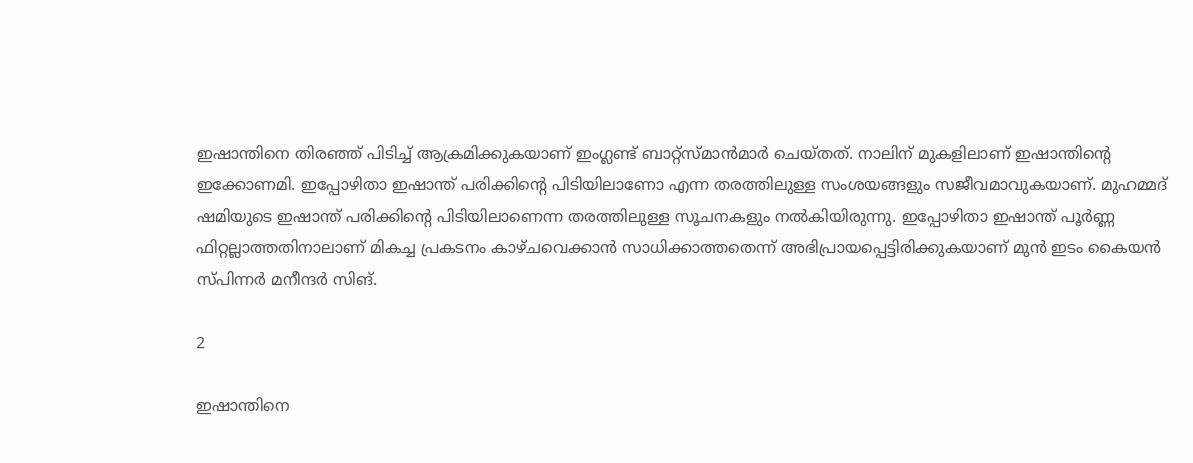ഇഷാന്തിനെ തിരഞ്ഞ് പിടിച്ച് ആക്രമിക്കുകയാണ് ഇംഗ്ലണ്ട് ബാറ്റ്‌സ്മാന്‍മാര്‍ ചെയ്തത്. നാലിന് മുകളിലാണ് ഇഷാന്തിന്റെ ഇക്കോണമി. ഇപ്പോഴിതാ ഇഷാന്ത് പരിക്കിന്റെ പിടിയിലാണോ എന്ന തരത്തിലുള്ള സംശയങ്ങളും സജീവമാവുകയാണ്. മുഹമ്മദ് ഷമിയുടെ ഇഷാന്ത് പരിക്കിന്റെ പിടിയിലാണെന്ന തരത്തിലുള്ള സൂചനകളും നല്‍കിയിരുന്നു. ഇപ്പോഴിതാ ഇഷാന്ത് പൂര്‍ണ്ണ ഫിറ്റല്ലാത്തതിനാലാണ് മികച്ച പ്രകടനം കാഴ്ചവെക്കാന്‍ സാധിക്കാത്തതെന്ന് അഭിപ്രായപ്പെട്ടിരിക്കുകയാണ് മുന്‍ ഇടം കൈയന്‍ സ്പിന്നര്‍ മനീന്ദര്‍ സിങ്.

2

ഇഷാന്തിനെ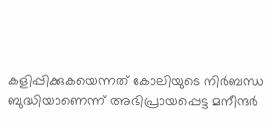കളിപ്പിക്കുകയെന്നത് കോലിയുടെ നിര്‍ബന്ധ ബുദ്ധിയാണെന്ന് അഭിപ്രായപ്പെട്ട മനീന്ദര്‍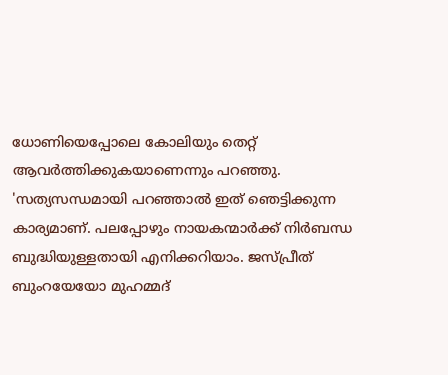ധോണിയെപ്പോലെ കോലിയും തെറ്റ് ആവര്‍ത്തിക്കുകയാണെന്നും പറഞ്ഞു. 'സത്യസന്ധമായി പറഞ്ഞാല്‍ ഇത് ഞെട്ടിക്കുന്ന കാര്യമാണ്. പലപ്പോഴും നായകന്മാര്‍ക്ക് നിര്‍ബന്ധ ബുദ്ധിയുള്ളതായി എനിക്കറിയാം. ജസ്പ്രീത് ബുംറയേയോ മുഹമ്മദ്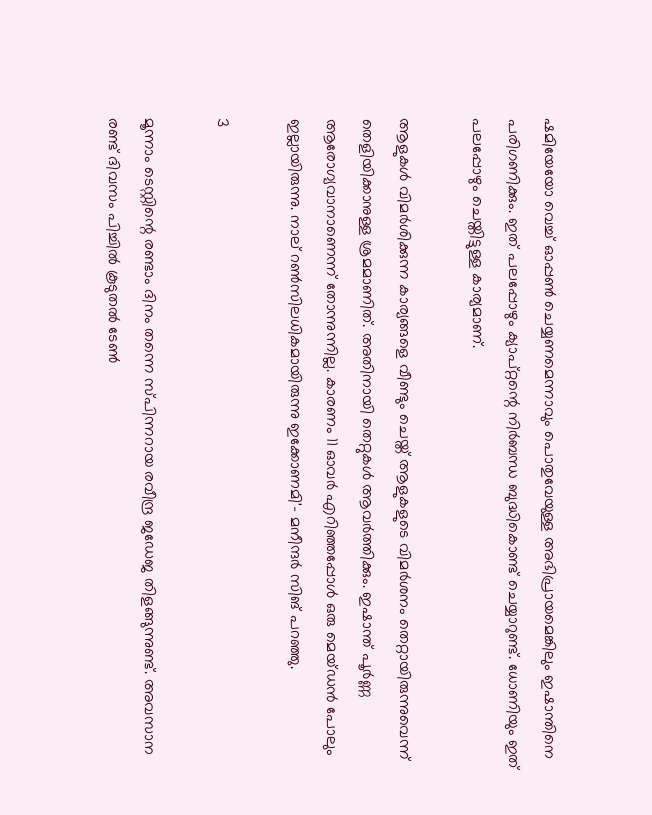ഷമിയേയോ വെച്ച് ഓപ്പണ്‍ ചെയ്യണമെന്നാവും പൊതുവേയുള്ള അഭിപ്രായമെങ്കിലും ഇഷാന്തിനെ പരിഗണിക്കും. ഇത് പലപ്പോഴും ക്യാപ്റ്റന്റെ നിര്‍ബന്ധ ബുദ്ധികൊണ്ട് ചെയ്യാറുണ്ട്. ധോണിയും ഇത് പലപ്പോഴും ചെയ്തിട്ടുള്ള കാര്യമാണ്.

ആളുകള്‍ വിമര്‍ശിക്കുന്ന കാര്യങ്ങളെ വീണ്ടും ചെയ്ത് ആളുകളുടെ വിമര്‍ശനം തെറ്റായിരുന്നുവെന്ന് തെളിയിക്കാനുള്ള ശ്രമമാണിത്. അതിനായി തെറ്റുകള്‍ ആവര്‍ത്തിക്കും. ഇഷാന്ത് പൂര്‍ണ്ണ ആരോഗ്യവാനാണെന്ന് തോന്നുന്നില്ല. കാരണം 11 ഓവര്‍ എറിഞ്ഞപ്പോള്‍ ഒരു മെയ്ഡന്‍ പോലും ഇല്ലായിരുന്നു. നാല് റണ്‍സിലധികമായിരുന്നു ഇക്കോണമി'- മനീന്ദര്‍ സിങ് പറഞ്ഞു.

3

മൂന്നാം ടെസ്റ്റിന്റെ രണ്ടാം ദിനം തന്നെ സ്പിന്നറായ രവീന്ദ്ര ജഡേജ തിളങ്ങുന്നുണ്ട്. അവസാന രണ്ട് ദിവസം പിച്ചില്‍ കൂടുതല്‍ ടേണ്‍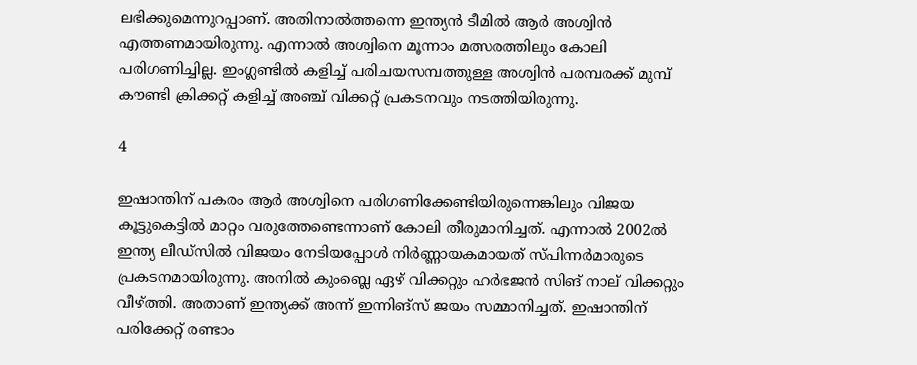ലഭിക്കുമെന്നുറപ്പാണ്. അതിനാല്‍ത്തന്നെ ഇന്ത്യന്‍ ടീമില്‍ ആര്‍ അശ്വിന്‍ എത്തണമായിരുന്നു. എന്നാല്‍ അശ്വിനെ മൂന്നാം മത്സരത്തിലും കോലി പരിഗണിച്ചില്ല. ഇംഗ്ലണ്ടില്‍ കളിച്ച് പരിചയസമ്പത്തുള്ള അശ്വിന്‍ പരമ്പരക്ക് മുമ്പ് കൗണ്ടി ക്രിക്കറ്റ് കളിച്ച് അഞ്ച് വിക്കറ്റ് പ്രകടനവും നടത്തിയിരുന്നു.

4

ഇഷാന്തിന് പകരം ആര്‍ അശ്വിനെ പരിഗണിക്കേണ്ടിയിരുന്നെങ്കിലും വിജയ കൂട്ടുകെട്ടില്‍ മാറ്റം വരുത്തേണ്ടെന്നാണ് കോലി തീരുമാനിച്ചത്. എന്നാല്‍ 2002ല്‍ ഇന്ത്യ ലീഡ്‌സില്‍ വിജയം നേടിയപ്പോള്‍ നിര്‍ണ്ണായകമായത് സ്പിന്നര്‍മാരുടെ പ്രകടനമായിരുന്നു. അനില്‍ കുംബ്ലെ ഏഴ് വിക്കറ്റും ഹര്‍ഭജന്‍ സിങ് നാല് വിക്കറ്റും വീഴ്ത്തി. അതാണ് ഇന്ത്യക്ക് അന്ന് ഇന്നിങ്‌സ് ജയം സമ്മാനിച്ചത്. ഇഷാന്തിന് പരിക്കേറ്റ് രണ്ടാം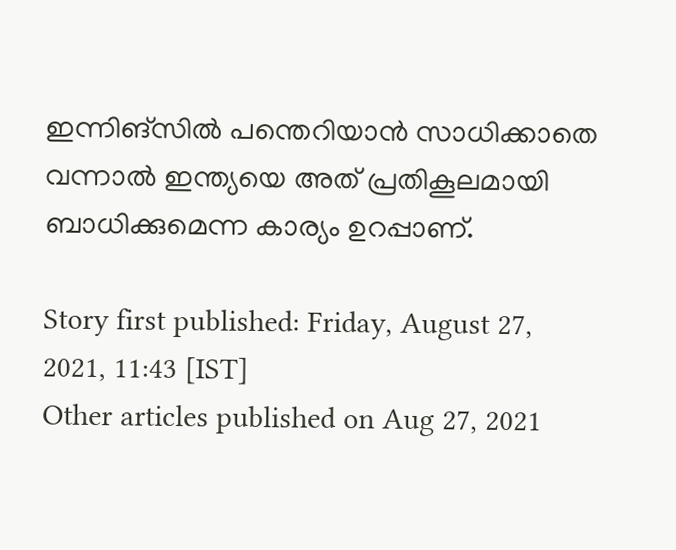ഇന്നിങ്‌സില്‍ പന്തെറിയാന്‍ സാധിക്കാതെ വന്നാല്‍ ഇന്ത്യയെ അത് പ്രതികൂലമായി ബാധിക്കുമെന്ന കാര്യം ഉറപ്പാണ്.

Story first published: Friday, August 27, 2021, 11:43 [IST]
Other articles published on Aug 27, 2021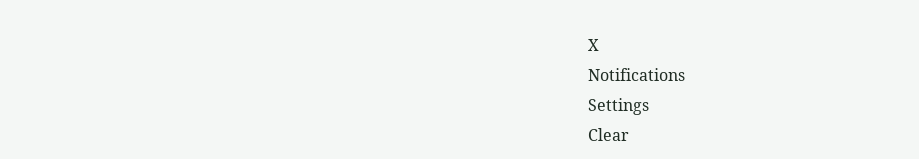X
Notifications
Settings
Clear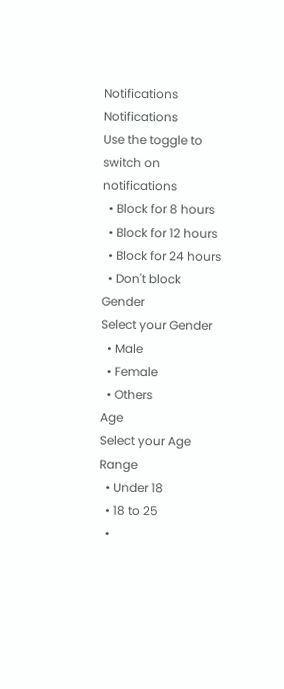Notifications
Notifications
Use the toggle to switch on notifications
  • Block for 8 hours
  • Block for 12 hours
  • Block for 24 hours
  • Don't block
Gender
Select your Gender
  • Male
  • Female
  • Others
Age
Select your Age Range
  • Under 18
  • 18 to 25
  •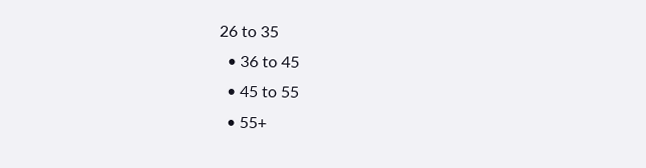26 to 35
  • 36 to 45
  • 45 to 55
  • 55+